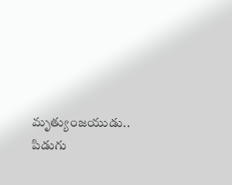మృత్యుంజయుడు.. పిడుగు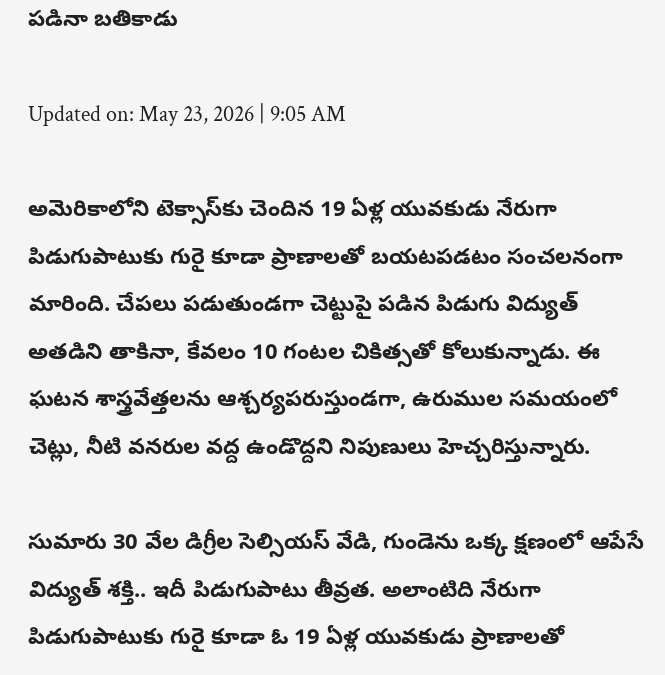పడినా బతికాడు

Updated on: May 23, 2026 | 9:05 AM

అమెరికాలోని టెక్సాస్‌కు చెందిన 19 ఏళ్ల యువకుడు నేరుగా పిడుగుపాటుకు గురై కూడా ప్రాణాలతో బయటపడటం సంచలనంగా మారింది. చేపలు పడుతుండగా చెట్టుపై పడిన పిడుగు విద్యుత్ అతడిని తాకినా, కేవలం 10 గంటల చికిత్సతో కోలుకున్నాడు. ఈ ఘటన శాస్త్రవేత్తలను ఆశ్చర్యపరుస్తుండగా, ఉరుముల సమయంలో చెట్లు, నీటి వనరుల వద్ద ఉండొద్దని నిపుణులు హెచ్చరిస్తున్నారు.

సుమారు 30 వేల డిగ్రీల సెల్సియస్ వేడి, గుండెను ఒక్క క్షణంలో ఆపేసే విద్యుత్ శక్తి.. ఇదీ పిడుగుపాటు తీవ్రత. అలాంటిది నేరుగా పిడుగుపాటుకు గురై కూడా ఓ 19 ఏళ్ల యువకుడు ప్రాణాలతో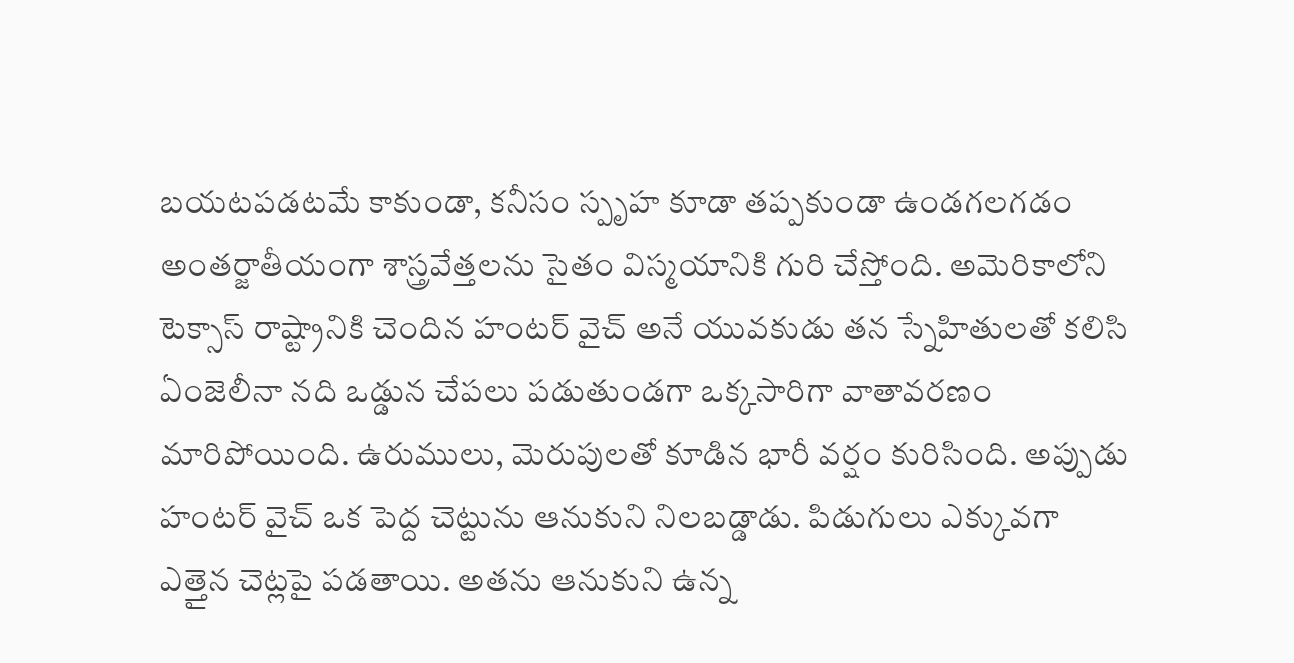బయటపడటమే కాకుండా, కనీసం స్పృహ కూడా తప్పకుండా ఉండగలగడం అంతర్జాతీయంగా శాస్త్రవేత్తలను సైతం విస్మయానికి గురి చేస్తోంది. అమెరికాలోని టెక్సాస్ రాష్ట్రానికి చెందిన హంటర్ వైచ్ అనే యువకుడు తన స్నేహితులతో కలిసి ఏంజెలీనా నది ఒడ్డున చేపలు పడుతుండగా ఒక్కసారిగా వాతావరణం మారిపోయింది. ఉరుములు, మెరుపులతో కూడిన భారీ వర్షం కురిసింది. అప్పుడు హంటర్ వైచ్ ఒక పెద్ద చెట్టును ఆనుకుని నిలబడ్డాడు. పిడుగులు ఎక్కువగా ఎత్తైన చెట్లపై పడతాయి. అతను ఆనుకుని ఉన్న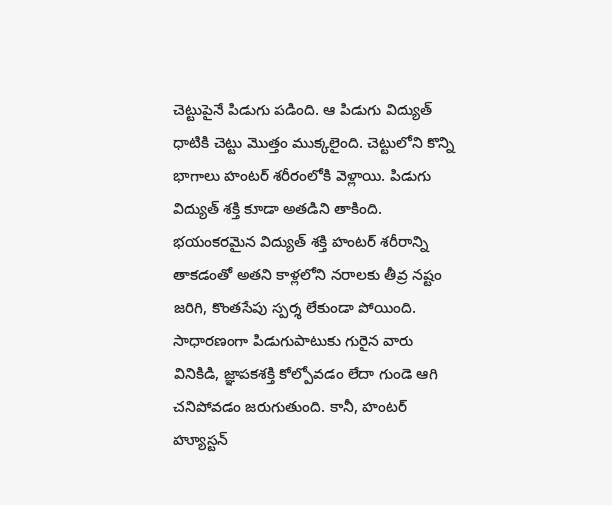చెట్టుపైనే పిడుగు పడింది. ఆ పిడుగు విద్యుత్ ధాటికి చెట్టు మొత్తం ముక్కలైంది. చెట్టులోని కొన్ని భాగాలు హంటర్ శరీరంలోకి వెళ్లాయి. పిడుగు విద్యుత్ శక్తి కూడా అతడిని తాకింది. భయంకరమైన విద్యుత్ శక్తి హంటర్ శరీరాన్ని తాకడంతో అతని కాళ్లలోని నరాలకు తీవ్ర నష్టం జరిగి, కొంతసేపు స్పర్శ లేకుండా పోయింది. సాధారణంగా పిడుగుపాటుకు గురైన వారు వినికిడి, జ్ఞాపకశక్తి కోల్పోవడం లేదా గుండె ఆగి చనిపోవడం జరుగుతుంది. కానీ, హంటర్ హ్యూస్టన్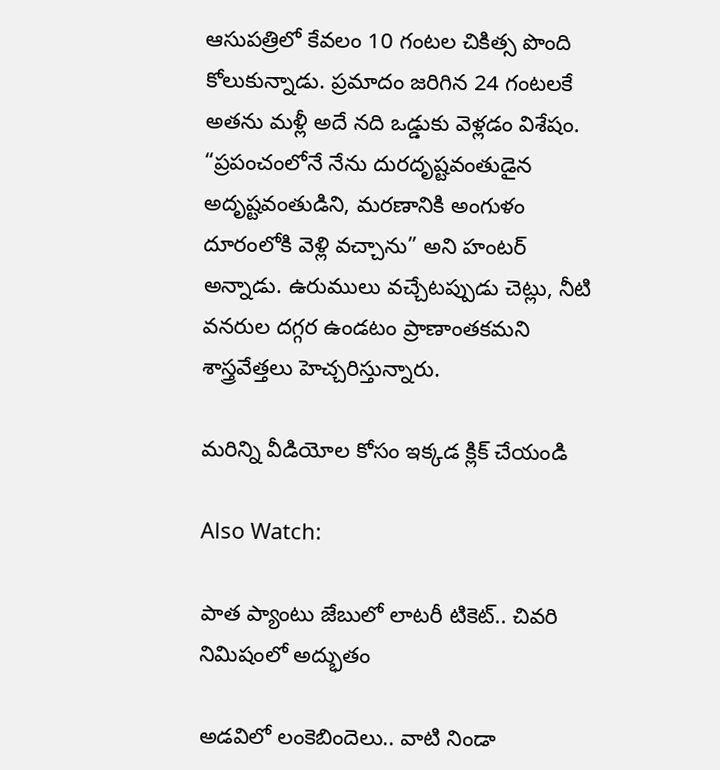ఆసుపత్రిలో కేవలం 10 గంటల చికిత్స పొంది కోలుకున్నాడు. ప్రమాదం జరిగిన 24 గంటలకే అతను మళ్లీ అదే నది ఒడ్డుకు వెళ్లడం విశేషం. “ప్రపంచంలోనే నేను దురదృష్టవంతుడైన అదృష్టవంతుడిని, మరణానికి అంగుళం దూరంలోకి వెళ్లి వచ్చాను” అని హంటర్ అన్నాడు. ఉరుములు వచ్చేటప్పుడు చెట్లు, నీటి వనరుల దగ్గర ఉండటం ప్రాణాంతకమని శాస్త్రవేత్తలు హెచ్చరిస్తున్నారు.

మరిన్ని వీడియోల కోసం ఇక్కడ క్లిక్ చేయండి

Also Watch:

పాత ప్యాంటు జేబులో లాటరీ టికెట్.. చివరి నిమిషంలో అద్భుతం

అడవిలో లంకెబిందెలు.. వాటి నిండా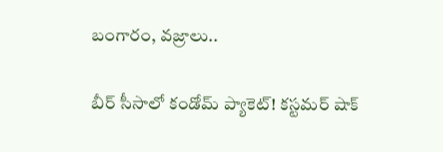బంగారం, వజ్రాలు..

బీర్ సీసాలో కండోమ్ ప్యాకెట్! కస్టమర్‌ షాక్‌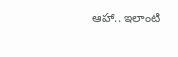ఆహా.. ఇలాంటి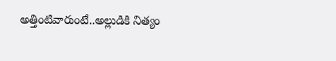అత్తింటివారుంటే..అల్లుడికి నిత్యం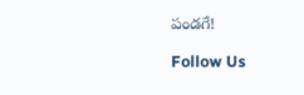పండగే!

Follow Us